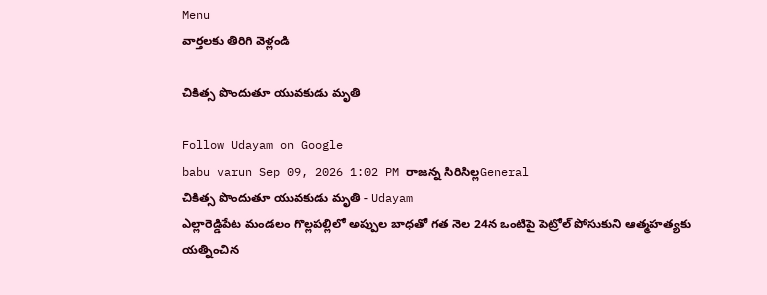Menu
వార్తలకు తిరిగి వెళ్లండి

చికిత్స పొందుతూ యువకుడు మృతి

Follow Udayam on Google
babu varun Sep 09, 2026 1:02 PM రాజన్న సిరిసిల్లGeneral
చికిత్స పొందుతూ యువకుడు మృతి - Udayam
ఎల్లారెడ్డిపేట మండలం గొల్లపల్లిలో అప్పుల బాధతో గత నెల 24న ఒంటిపై పెట్రోల్ పోసుకుని ఆత్మహత్యకు యత్నించిన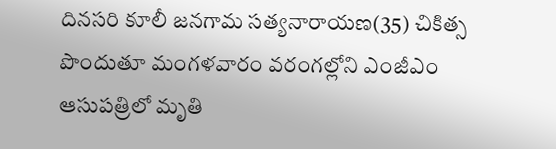దినసరి కూలీ జనగామ సత్యనారాయణ(35) చికిత్స పొందుతూ మంగళవారం వరంగల్లోని ఎంజీఎం ఆసుపత్రిలో మృతి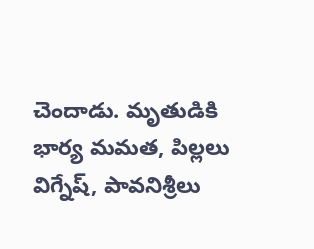చెందాడు. మృతుడికి భార్య మమత, పిల్లలు విగ్నేష్, పావనిశ్రీలు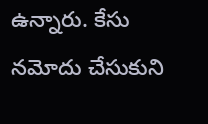ఉన్నారు. కేసు నమోదు చేసుకుని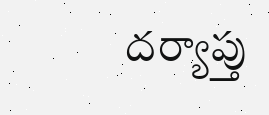దర్యాప్తు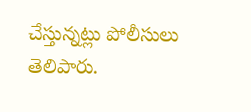చేస్తున్నట్లు పోలీసులు తెలిపారు.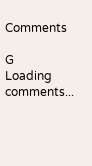Comments

G
Loading comments...